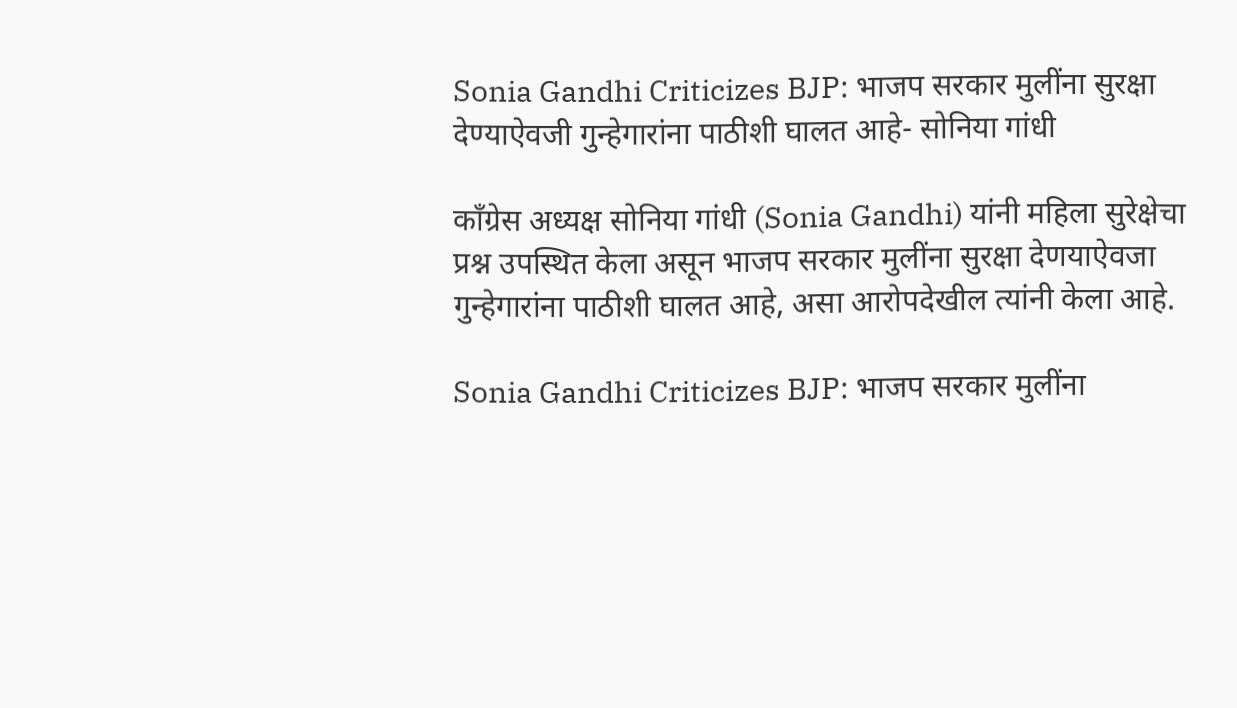Sonia Gandhi Criticizes BJP: भाजप सरकार मुलींना सुरक्षा देण्याऐवजी गुन्हेगारांना पाठीशी घालत आहे- सोनिया गांधी

काँग्रेस अध्यक्ष सोनिया गांधी (Sonia Gandhi) यांनी महिला सुरेक्षेचा प्रश्न उपस्थित केला असून भाजप सरकार मुलींना सुरक्षा देणयाऐवजा गुन्हेगारांना पाठीशी घालत आहे, असा आरोपदेखील त्यांनी केला आहे.

Sonia Gandhi Criticizes BJP: भाजप सरकार मुलींना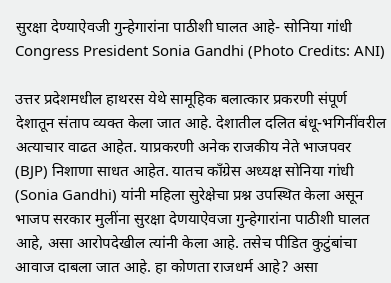सुरक्षा देण्याऐवजी गुन्हेगारांना पाठीशी घालत आहे- सोनिया गांधी
Congress President Sonia Gandhi (Photo Credits: ANI)

उत्तर प्रदेशमधील हाथरस येथे सामूहिक बलात्कार प्रकरणी संपूर्ण देशातून संताप व्यक्त केला जात आहे. देशातील दलित बंधू-भगिनींवरील अत्याचार वाढत आहेत. याप्रकरणी अनेक राजकीय नेते भाजपवर (BJP) निशाणा साधत आहेत. यातच काँग्रेस अध्यक्ष सोनिया गांधी (Sonia Gandhi) यांनी महिला सुरेक्षेचा प्रश्न उपस्थित केला असून भाजप सरकार मुलींना सुरक्षा देणयाऐवजा गुन्हेगारांना पाठीशी घालत आहे, असा आरोपदेखील त्यांनी केला आहे. तसेच पीडित कुटुंबांचा आवाज दाबला जात आहे. हा कोणता राजधर्म आहे? असा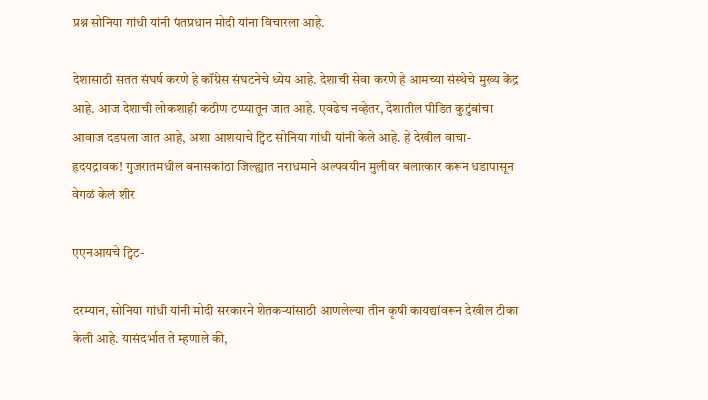प्रश्न सोनिया गांधी यांनी पंतप्रधान मोदी यांना विचारला आहे.

देशासाठी सतत संघर्ष करणे हे कॉंग्रेस संघटनेचे ध्येय आहे. देशाची सेवा करणे हे आमच्या संस्थेचे मुख्य केंद्र आहे. आज देशाची लोकशाही कठीण टप्प्यातून जात आहे. एवढेच नव्हेतर, देशातील पीडित कुटुंबांचा आवाज दडपला जात आहे, अशा आशयाचे ट्विट सोनिया गांधी यांनी केले आहे. हे देखील वाचा- हृदयद्रावक! गुजरातमधील बनासकांठा जिल्ह्यात नराधमाने अल्पवयीन मुलीवर बलात्कार करून धडापासून वेगळं केलं शीर

एएनआयचे ट्विट-

दरम्यान, सोनिया गांधी यांनी मोदी सरकारने शेतकऱ्यांसाठी आणलेल्या तीन कृषी कायद्यांवरून देखील टीका केली आहे. यासंदर्भात ते म्हणाले की,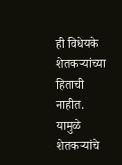ही विधेयके शेतकऱ्यांच्या हिताची नाहीत. यामुळे शेतकऱ्यांचे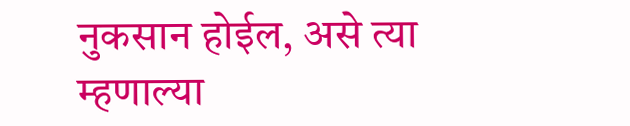नुकसान होईल, असे त्या म्हणाल्या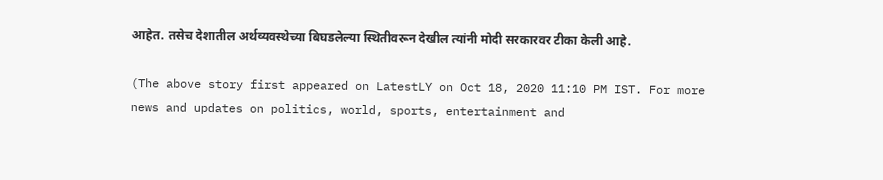आहेत. तसेच देशातील अर्थव्यवस्थेच्या बिघडलेल्या स्थितीवरून देखील त्यांनी मोदी सरकारवर टीका केली आहे.

(The above story first appeared on LatestLY on Oct 18, 2020 11:10 PM IST. For more news and updates on politics, world, sports, entertainment and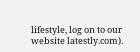lifestyle, log on to our website latestly.com).